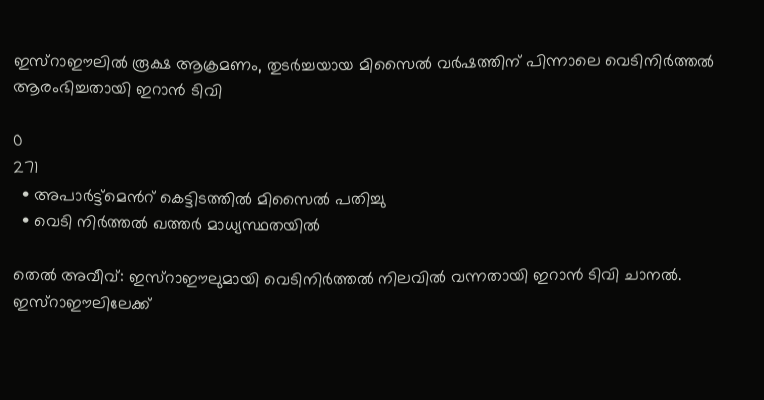ഇസ്റാഈലിൽ രൂക്ഷ ആക്രമണം, തുടര്‍ച്ചയായ മിസൈല്‍ വര്‍ഷത്തിന് പിന്നാലെ വെടിനിര്‍ത്തല്‍ ആരംഭിച്ചതായി ഇറാന്‍ ടിവി

0
271
  • അപാർട്ട്മെന്‍റ് കെട്ടിടത്തിൽ മിസൈൽ പതിച്ചു
  • വെടി നിർത്തൽ ഖത്തർ മാധ്യസ്ഥതയിൽ

തെല്‍ അവീവ്: ഇസ്റാഈലുമായി വെടിനിര്‍ത്തല്‍ നിലവില്‍ വന്നതായി ഇറാന്‍ ടിവി ചാനല്‍. ഇസ്റാഈലിലേക്ക്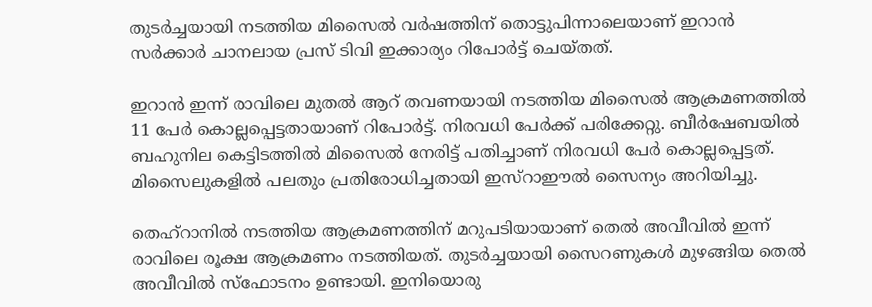തുടര്‍ച്ചയായി നടത്തിയ മിസൈല്‍ വര്‍ഷത്തിന് തൊട്ടുപിന്നാലെയാണ് ഇറാന്‍ സര്‍ക്കാര്‍ ചാനലായ പ്രസ് ടിവി ഇക്കാര്യം റിപോര്‍ട്ട് ചെയ്തത്.

ഇറാന്‍ ഇന്ന് രാവിലെ മുതല്‍ ആറ് തവണയായി നടത്തിയ മിസൈല്‍ ആക്രമണത്തില്‍ 11 പേര്‍ കൊല്ലപ്പെട്ടതായാണ് റിപോര്‍ട്ട്. നിരവധി പേര്‍ക്ക് പരിക്കേറ്റു. ബീര്‍ഷേബയില്‍ ബഹുനില കെട്ടിടത്തില്‍ മിസൈല്‍ നേരിട്ട് പതിച്ചാണ് നിരവധി പേര്‍ കൊല്ലപ്പെട്ടത്. മിസൈലുകളില്‍ പലതും പ്രതിരോധിച്ചതായി ഇസ്റാഈൽ സൈന്യം അറിയിച്ചു.

തെഹ്റാനിൽ നടത്തിയ ആക്രമണത്തിന് മറുപടിയായാണ് തെൽ അവീവിൽ ഇന്ന് രാവിലെ രൂക്ഷ ആക്രമണം നടത്തിയത്. തുടർച്ചയായി സൈറണുകൾ മുഴങ്ങിയ തെൽ അവീവിൽ സ്ഫോടനം ഉണ്ടായി. ഇനിയൊരു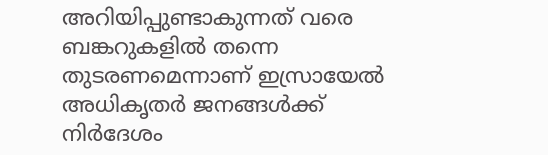അറിയിപ്പുണ്ടാകുന്നത് വരെ ബങ്കറുകളിൽ തന്നെ തുടരണമെന്നാണ് ഇസ്രായേൽ അധികൃതർ ജനങ്ങൾക്ക് നിർദേശം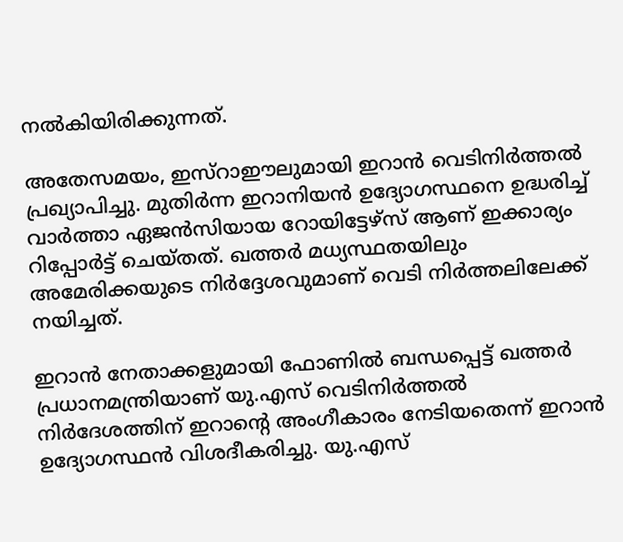നൽകിയിരിക്കുന്നത്.

അതേസമയം, ഇസ്റാഈലുമായി ഇറാൻ വെടിനിർത്തൽ പ്രഖ്യാപിച്ചു. മുതിര്‍ന്ന ഇറാനിയന്‍ ഉദ്യോഗസ്ഥനെ ഉദ്ധരിച്ച് വാർത്താ ഏജൻസിയായ റോയിട്ടേഴ്സ് ആണ് ഇക്കാര്യം റിപ്പോര്‍ട്ട് ചെയ്തത്. ഖത്തര്‍ മധ്യസ്ഥതയിലും അമേരിക്കയുടെ നിർദ്ദേശവുമാണ് വെടി നിർത്തലിലേക്ക് നയിച്ചത്.

ഇറാന്‍ നേതാക്കളുമായി ഫോണില്‍ ബന്ധപ്പെട്ട് ഖത്തര്‍ പ്രധാനമന്ത്രിയാണ് യു.എസ് വെടിനിര്‍ത്തല്‍ നിര്‍ദേശത്തിന് ഇറാന്റെ അംഗീകാരം നേടിയതെന്ന് ഇറാന്‍ ഉദ്യോഗസ്ഥന്‍ വിശദീകരിച്ചു. യു.എസ്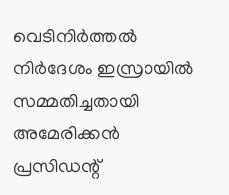വെടിനിര്‍ത്തല്‍ നിര്‍ദേശം ഇസ്രായില്‍ സമ്മതിച്ചതായി അമേരിക്കന്‍ പ്രസിഡന്റ്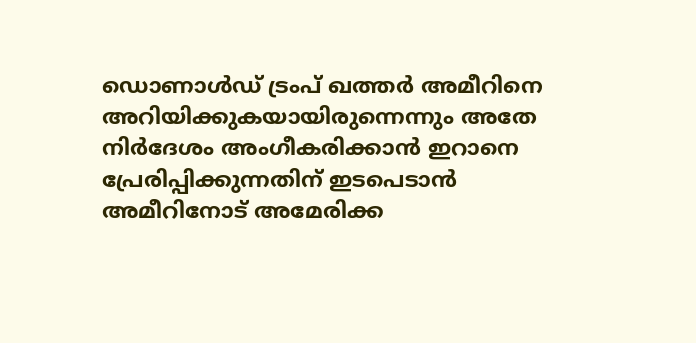ഡൊണാള്‍ഡ് ട്രംപ് ഖത്തര്‍ അമീറിനെ അറിയിക്കുകയായിരുന്നെന്നും അതേ നിര്‍ദേശം അംഗീകരിക്കാന്‍ ഇറാനെ പ്രേരിപ്പിക്കുന്നതിന് ഇടപെടാന്‍ അമീറിനോട് അമേരിക്ക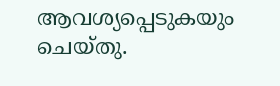ആവശ്യപ്പെടുകയും ചെയ്തു.